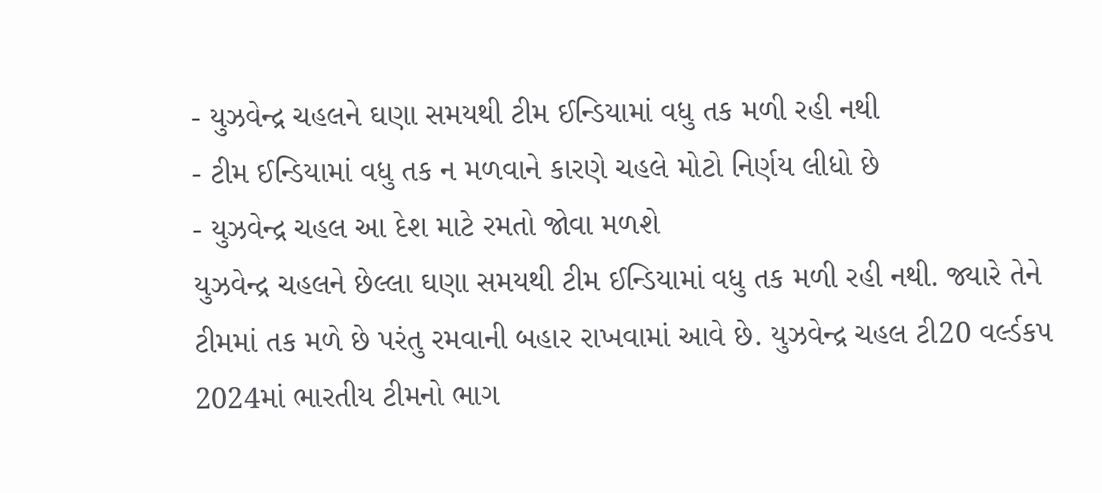- યુઝવેન્દ્ર ચહલને ઘણા સમયથી ટીમ ઈન્ડિયામાં વધુ તક મળી રહી નથી
- ટીમ ઈન્ડિયામાં વધુ તક ન મળવાને કારણે ચહલે મોટો નિર્ણય લીધો છે
- યુઝવેન્દ્ર ચહલ આ દેશ માટે રમતો જોવા મળશે
યુઝવેન્દ્ર ચહલને છેલ્લા ઘણા સમયથી ટીમ ઈન્ડિયામાં વધુ તક મળી રહી નથી. જ્યારે તેને ટીમમાં તક મળે છે પરંતુ રમવાની બહાર રાખવામાં આવે છે. યુઝવેન્દ્ર ચહલ ટી20 વર્લ્ડકપ 2024માં ભારતીય ટીમનો ભાગ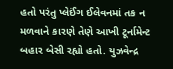હતો પરંતુ પ્લેઈંગ ઈલેવનમાં તક ન મળવાને કારણે તેણે આખી ટૂર્નામેન્ટ બહાર બેસી રહ્યો હતો. યુઝવેન્દ્ર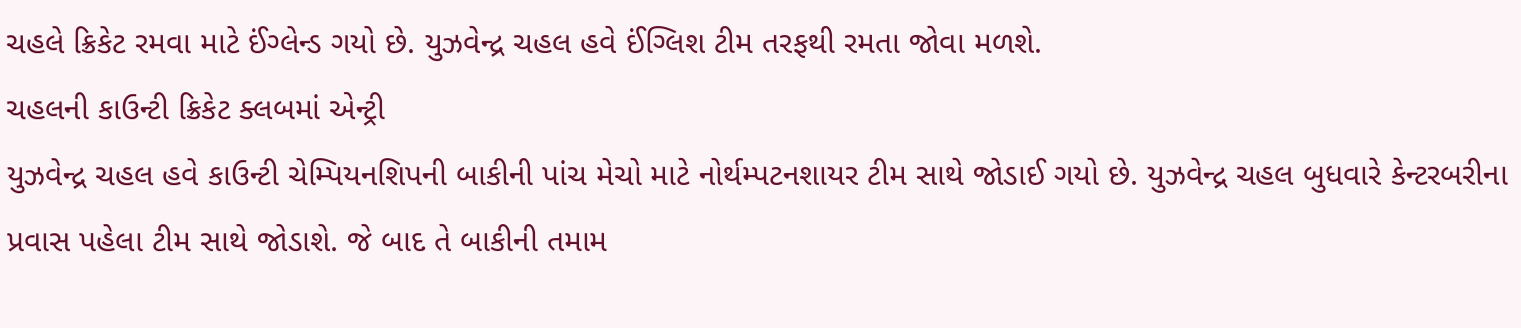ચહલે ક્રિકેટ રમવા માટે ઈંગ્લેન્ડ ગયો છે. યુઝવેન્દ્ર ચહલ હવે ઈંગ્લિશ ટીમ તરફથી રમતા જોવા મળશે.
ચહલની કાઉન્ટી ક્રિકેટ ક્લબમાં એન્ટ્રી
યુઝવેન્દ્ર ચહલ હવે કાઉન્ટી ચેમ્પિયનશિપની બાકીની પાંચ મેચો માટે નોર્થમ્પટનશાયર ટીમ સાથે જોડાઈ ગયો છે. યુઝવેન્દ્ર ચહલ બુધવારે કેન્ટરબરીના પ્રવાસ પહેલા ટીમ સાથે જોડાશે. જે બાદ તે બાકીની તમામ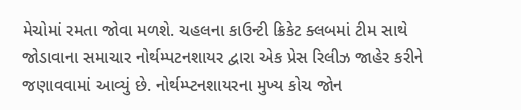મેચોમાં રમતા જોવા મળશે. ચહલના કાઉન્ટી ક્રિકેટ ક્લબમાં ટીમ સાથે જોડાવાના સમાચાર નોર્થમ્પટનશાયર દ્વારા એક પ્રેસ રિલીઝ જાહેર કરીને જણાવવામાં આવ્યું છે. નોર્થમ્પ્ટનશાયરના મુખ્ય કોચ જોન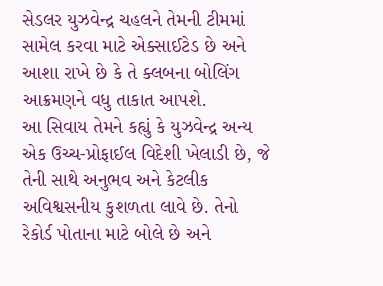સેડલર યુઝવેન્દ્ર ચહલને તેમની ટીમમાં સામેલ કરવા માટે એક્સાઈટેડ છે અને આશા રાખે છે કે તે ક્લબના બોલિંગ આક્રમણને વધુ તાકાત આપશે.
આ સિવાય તેમને કહ્યું કે યુઝવેન્દ્ર અન્ય એક ઉચ્ચ-પ્રોફાઈલ વિદેશી ખેલાડી છે, જે તેની સાથે અનુભવ અને કેટલીક અવિશ્વસનીય કુશળતા લાવે છે. તેનો રેકોર્ડ પોતાના માટે બોલે છે અને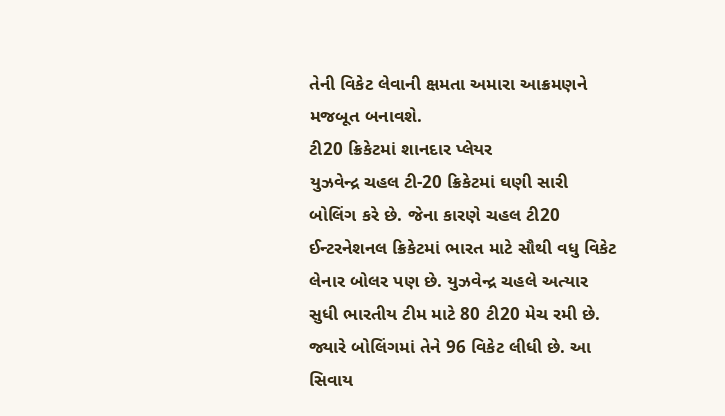તેની વિકેટ લેવાની ક્ષમતા અમારા આક્રમણને મજબૂત બનાવશે.
ટી20 ક્રિકેટમાં શાનદાર પ્લેયર
યુઝવેન્દ્ર ચહલ ટી-20 ક્રિકેટમાં ઘણી સારી બોલિંગ કરે છે. જેના કારણે ચહલ ટી20 ઈન્ટરનેશનલ ક્રિકેટમાં ભારત માટે સૌથી વધુ વિકેટ લેનાર બોલર પણ છે. યુઝવેન્દ્ર ચહલે અત્યાર સુધી ભારતીય ટીમ માટે 80 ટી20 મેચ રમી છે. જ્યારે બોલિંગમાં તેને 96 વિકેટ લીધી છે. આ સિવાય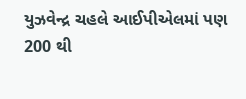યુઝવેન્દ્ર ચહલે આઈપીએલમાં પણ 200 થી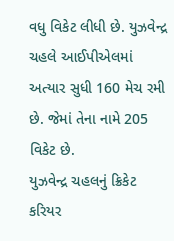વધુ વિકેટ લીધી છે. યુઝવેન્દ્ર ચહલે આઈપીએલમાં અત્યાર સુધી 160 મેચ રમી છે. જેમાં તેના નામે 205 વિકેટ છે.
યુઝવેન્દ્ર ચહલનું ક્રિકેટ કરિયર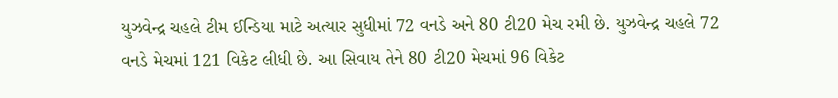યુઝવેન્દ્ર ચહલે ટીમ ઈન્ડિયા માટે અત્યાર સુધીમાં 72 વનડે અને 80 ટી20 મેચ રમી છે. યુઝવેન્દ્ર ચહલે 72 વનડે મેચમાં 121 વિકેટ લીધી છે. આ સિવાય તેને 80 ટી20 મેચમાં 96 વિકેટ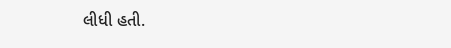લીધી હતી.